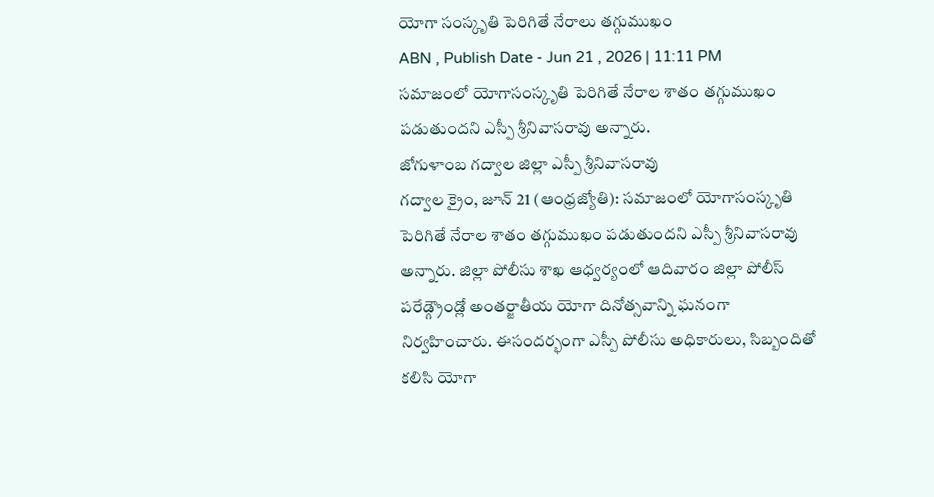యోగా సంస్కృతి పెరిగితే నేరాలు తగ్గుముఖం
ABN , Publish Date - Jun 21 , 2026 | 11:11 PM
సమాజంలో యోగాసంస్కృతి పెరిగితే నేరాల శాతం తగ్గుముఖం పడుతుందని ఎస్పీ శ్రీనివాసరావు అన్నారు.
జోగుళాంబ గద్వాల జిల్లా ఎస్పీ శ్రీనివాసరావు
గద్వాల క్రైం, జూన్ 21 (ఆంధ్రజ్యోతి): సమాజంలో యోగాసంస్కృతి పెరిగితే నేరాల శాతం తగ్గుముఖం పడుతుందని ఎస్పీ శ్రీనివాసరావు అన్నారు. జిల్లా పోలీసు శాఖ ఆధ్వర్యంలో ఆదివారం జిల్లా పోలీస్ పరేడ్గ్రౌండ్లో అంతర్జాతీయ యోగా దినోత్సవాన్ని ఘనంగా నిర్వహించారు. ఈసందర్భంగా ఎస్పీ పోలీసు అధికారులు, సిబ్బందితో కలిసి యోగా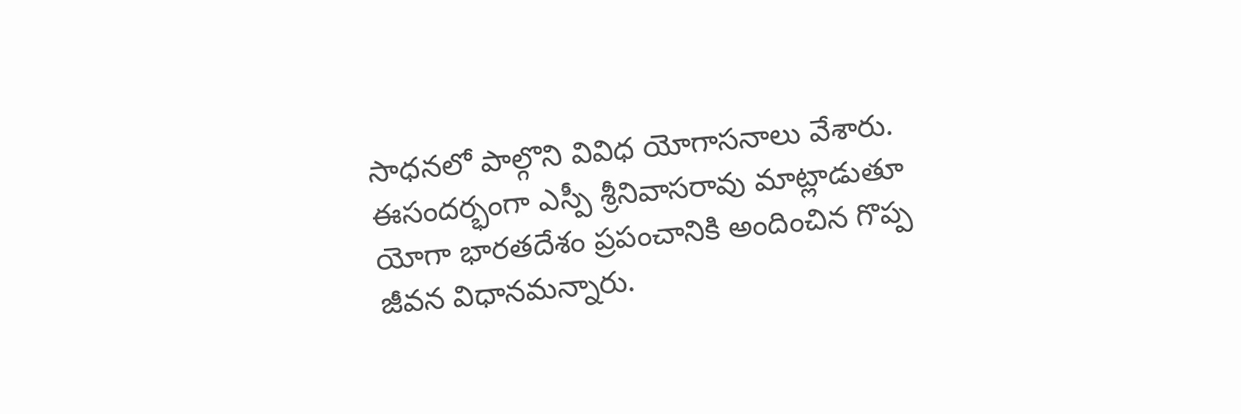సాధనలో పాల్గొని వివిధ యోగాసనాలు వేశారు. ఈసందర్భంగా ఎస్పీ శ్రీనివాసరావు మాట్లాడుతూ యోగా భారతదేశం ప్రపంచానికి అందించిన గొప్ప జీవన విధానమన్నారు.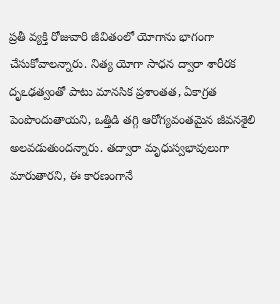ప్రతీ వ్యక్తి రోజువారి జీవితంలో యోగాను భాగంగా చేసుకోవాలన్నారు. నిత్య యోగా సాధన ద్వారా శారీరక దృఽఢత్వంతో పాటు మానసిక ప్రశాంతత, ఏకాగ్రత పెంపొందుతాయని, ఒత్తిడి తగ్గి ఆరోగ్యవంతమైన జీవనశైలి అలవడుతుందన్నారు. తద్వారా మృధుస్వభావులుగా మారుతారని, ఈ కారణంగానే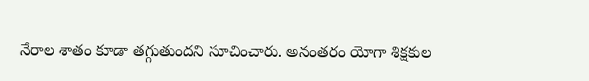నేరాల శాతం కూడా తగ్గుతుందని సూచించారు. అనంతరం యోగా శిక్షకుల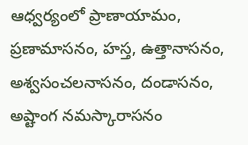ఆధ్వర్యంలో ప్రాణాయామం, ప్రణామాసనం, హస్త, ఉత్తానాసనం, అశ్వసంచలనాసనం, దండాసనం, అష్టాంగ నమస్కారాసనం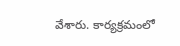వేశారు. కార్యక్రమంలో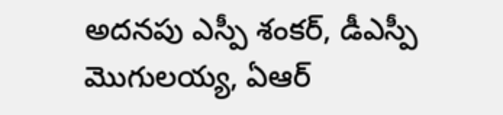అదనపు ఎస్పీ శంకర్, డీఎస్పీ మొగులయ్య, ఏఆర్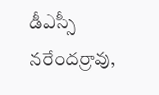డీఎస్సీ నరేందర్రావు,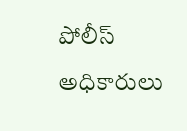పోలీస్ అధికారులు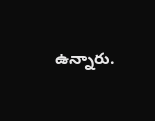ఉన్నారు.